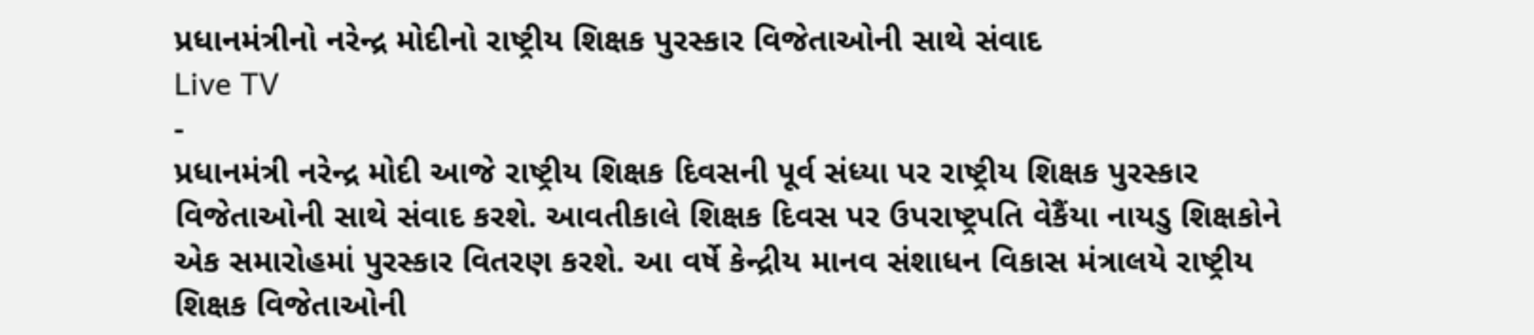પ્રધાનમંત્રીનો નરેન્દ્ર મોદીનો રાષ્ટ્રીય શિક્ષક પુરસ્કાર વિજેતાઓની સાથે સંવાદ
Live TV
-
પ્રધાનમંત્રી નરેન્દ્ર મોદી આજે રાષ્ટ્રીય શિક્ષક દિવસની પૂર્વ સંધ્યા પર રાષ્ટ્રીય શિક્ષક પુરસ્કાર વિજેતાઓની સાથે સંવાદ કરશે. આવતીકાલે શિક્ષક દિવસ પર ઉપરાષ્ટ્રપતિ વેકૈંયા નાયડુ શિક્ષકોને એક સમારોહમાં પુરસ્કાર વિતરણ કરશે. આ વર્ષે કેન્દ્રીય માનવ સંશાધન વિકાસ મંત્રાલયે રાષ્ટ્રીય શિક્ષક વિજેતાઓની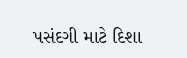પસંદગી માટે દિશા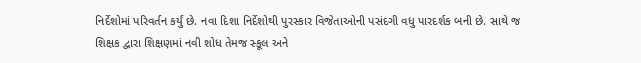નિર્દેશોમાં પરિવર્તન કર્યું છે. નવા દિશા નિર્દેશોથી પુરસ્કાર વિજેતાઓની પસંદગી વધુ પારદર્શક બની છે. સાથે જ શિક્ષક દ્વારા શિક્ષણમાં નવી શોધ તેમજ સ્કૂલ અને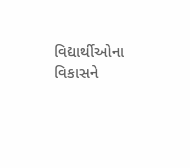વિદ્યાર્થીઓના વિકાસને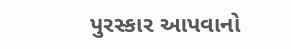પુરસ્કાર આપવાનો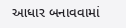આધાર બનાવવામાં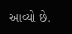આવ્યો છે.